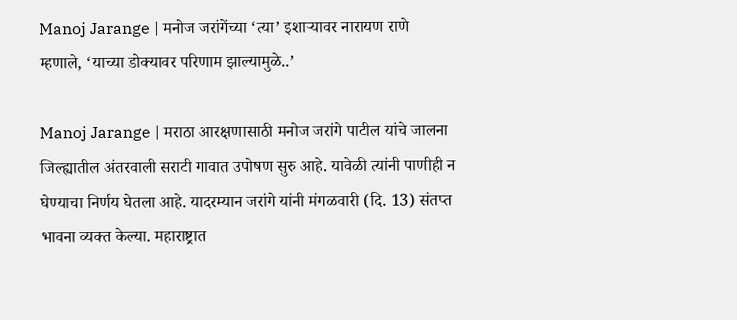Manoj Jarange | मनोज जरांगेंच्या ‘त्या’ इशाऱ्यावर नारायण राणे म्हणाले, ‘याच्या डोक्यावर परिणाम झाल्यामुळे..’

Manoj Jarange | मराठा आरक्षणासाठी मनोज जरांगे पाटील यांचे जालना जिल्ह्यातील अंतरवाली सराटी गावात उपोषण सुरु आहे. यावेळी त्यांनी पाणीही न घेण्याचा निर्णय घेतला आहे. यादरम्यान जरांगे यांनी मंगळवारी (दि. 13) संतप्त भावना व्यक्त केल्या. महाराष्ट्रात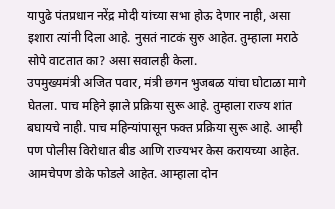यापुढे पंतप्रधान नरेंद्र मोदी यांच्या सभा होऊ देणार नाही, असा इशारा त्यांनी दिला आहे. नुसतं नाटकं सुरु आहेत. तुम्हाला मराठे सोपे वाटतात का? असा सवालही केला.
उपमुख्यमंत्री अजित पवार, मंत्री छगन भुजबळ यांचा घोटाळा मागे घेतला. पाच महिने झाले प्रक्रिया सुरू आहे. तुम्हाला राज्य शांत बघायचे नाही. पाच महिन्यांपासून फक्त प्रक्रिया सुरू आहे. आम्ही पण पोलीस विरोधात बीड आणि राज्यभर केस करायच्या आहेत. आमचेपण डोके फोडले आहेत. आम्हाला दोन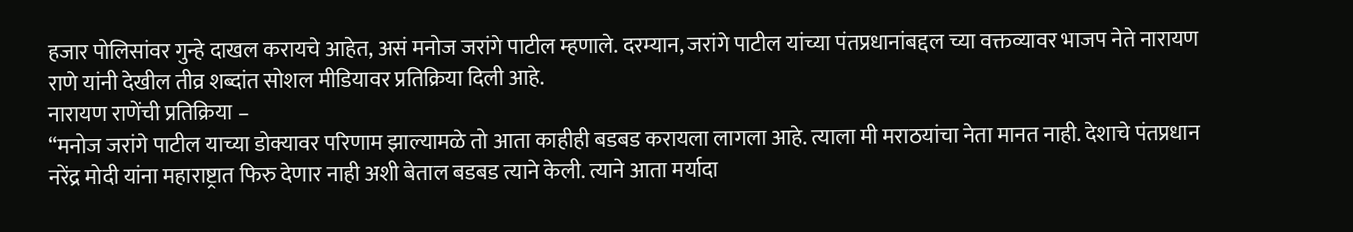हजार पोलिसांवर गुन्हे दाखल करायचे आहेत, असं मनोज जरांगे पाटील म्हणाले. दरम्यान, जरांगे पाटील यांच्या पंतप्रधानांबद्दल च्या वक्तव्यावर भाजप नेते नारायण राणे यांनी देखील तीव्र शब्दांत सोशल मीडियावर प्रतिक्रिया दिली आहे.
नारायण राणेंची प्रतिक्रिया –
“मनोज जरांगे पाटील याच्या डोक्यावर परिणाम झाल्यामळे तो आता काहीही बडबड करायला लागला आहे. त्याला मी मराठयांचा नेता मानत नाही. देशाचे पंतप्रधान नरेंद्र मोदी यांना महाराष्ट्रात फिरु देणार नाही अशी बेताल बडबड त्याने केली. त्याने आता मर्यादा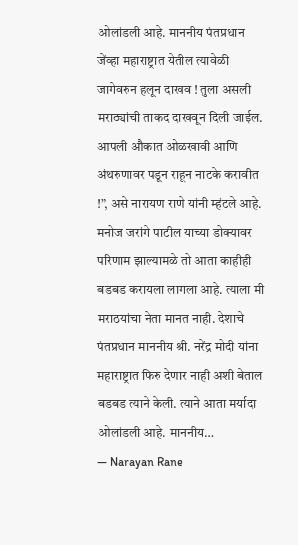ओलांडली आहे. माननीय पंतप्रधान जेंव्हा महाराष्ट्रात येतील त्यावेळी जागेवरुन हलून दाखव ! तुला असली मराठ्यांची ताकद दाखवून दिली जाईल. आपली औकात ओळखावी आणि अंथरुणावर पडून राहून नाटके करावीत !”, असे नारायण राणे यांनी म्हंटले आहे.
मनोज जरांगे पाटील याच्या डोक्यावर परिणाम झाल्यामळे तो आता काहीही बडबड करायला लागला आहे. त्याला मी मराठयांचा नेता मानत नाही. देशाचे पंतप्रधान माननीय श्री. नरेंद्र मोदी यांना महाराष्ट्रात फिरु देणार नाही अशी बेताल बडबड त्याने केली. त्याने आता मर्यादा ओलांडली आहे. माननीय…
— Narayan Rane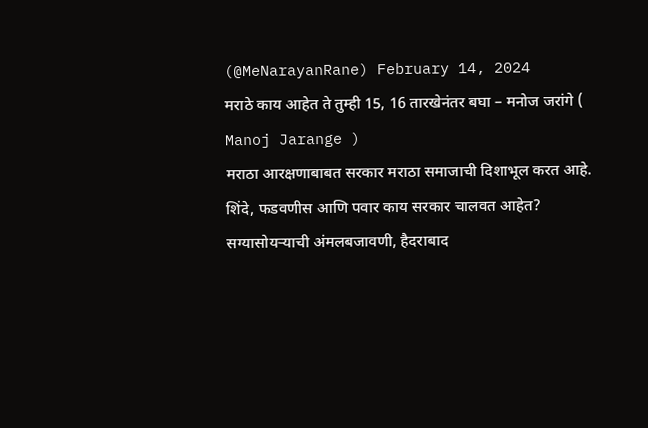(@MeNarayanRane) February 14, 2024
मराठे काय आहेत ते तुम्ही 15, 16 तारखेनंतर बघा – मनोज जरांगे ( Manoj Jarange )
मराठा आरक्षणाबाबत सरकार मराठा समाजाची दिशाभूल करत आहे. शिंदे, फडवणीस आणि पवार काय सरकार चालवत आहेत? सग्यासोयऱ्याची अंमलबजावणी, हैदराबाद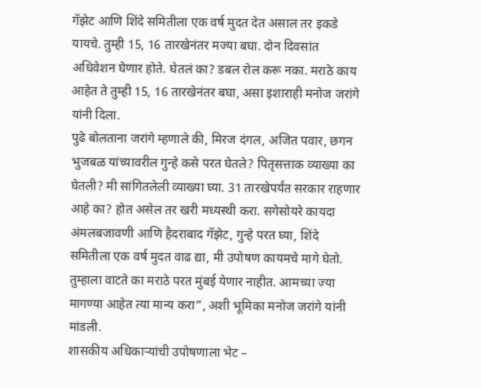गॅझेट आणि शिंदे समितीला एक वर्ष मुदत देत असाल तर इकडे यायचे. तुम्ही 15, 16 तारखेनंतर मज्या बघा. दोन दिवसांत अधिवेशन घेणार होते. घेतलं का? डबल रोल करू नका. मराठे काय आहेत ते तुम्ही 15, 16 तारखेनंतर बघा, असा इशाराही मनोज जरांगे यांनी दिला.
पुढे बोलताना जरांगे म्हणाले की, मिरज दंगल, अजित पवार, छगन भुजबळ यांच्यावरील गुन्हे कसे परत घेतले? पितृसत्ताक व्याख्या का घेतली? मी सांगितलेली व्याख्या घ्या. 31 तारखेपर्यंत सरकार राहणार आहे का? होत असेल तर खरी मध्यस्थी करा. सगेसोयरे कायदा अंमलबजावणी आणि हैदराबाद गॅझेट, गुन्हे परत घ्या, शिंदे समितीला एक वर्ष मुदत वाढ द्या, मी उपोषण कायमचे मागे घेतो. तुम्हाला वाटते का मराठे परत मुंबई येणार नाहीत. आमच्या ज्या मागण्या आहेत त्या मान्य करा”, अशी भूमिका मनोज जरांगे यांनी मांडली.
शासकीय अधिकाऱ्यांची उपोषणाला भेट –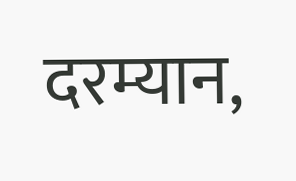दरम्यान,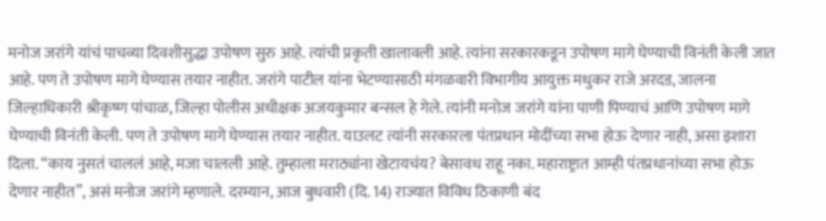मनोज जरांगे यांचं पाचव्या दिवशीसुद्धा उपोषण सुरु आहे. त्यांची प्रकृती खालावली आहे. त्यांना सरकारकडून उपोषण मागे घेण्याची विनंती केली जात आहे. पण ते उपोषण मागे घेण्यास तयार नाहीत. जरांगे पाटील यांना भेटण्यासाठी मंगळवारी विभागीय आयुक्त मधुकर राजे अरदड, जालना जिल्हाधिकारी श्रीकृष्ण पांचाळ, जिल्हा पोलीस अधीक्षक अजयकुमार बन्सल हे गेले. त्यांनी मनोज जरांगे यांना पाणी पिण्याचं आणि उपोषण मागे घेण्याची विनंती केली. पण ते उपोषण मागे घेण्यास तयार नाहीत. याउलट त्यांनी सरकारला पंतप्रधान मोदींच्या सभा होऊ देणार नाही, असा इशारा दिला. “काय नुसतं चाललं आहे, मजा चालली आहे. तुम्हाला मराठ्यांना खेटायचंय? बेसावध राहू नका. महाराष्ट्रात आम्ही पंतप्रधानांच्या सभा होऊ देणार नाहीत”, असं मनोज जरांगे म्हणाले. दरम्यान, आज बुधवारी (दि. 14) राज्यात विविध ठिकाणी बंद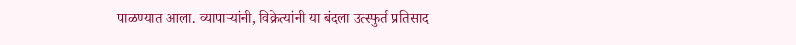पाळण्यात आला. व्यापाऱ्यांनी, विक्रेत्यांनी या बंदला उत्स्फुर्त प्रतिसाद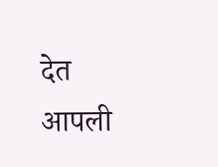देत आपली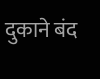दुकाने बंद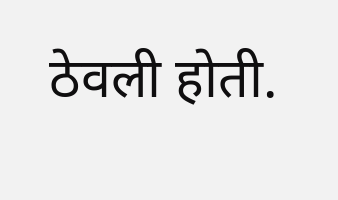ठेवली होती.